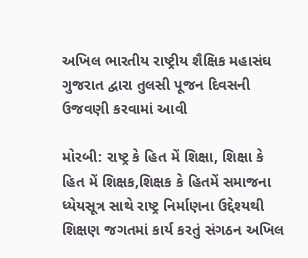અખિલ ભારતીય રાષ્ટ્રીય શૈક્ષિક મહાસંઘ ગુજરાત દ્વારા તુલસી પૂજન દિવસની ઉજવણી કરવામાં આવી

મોરબી: રાષ્ટ્ર કે હિત મેં શિક્ષા, શિક્ષા કે હિત મેં શિક્ષક,શિક્ષક કે હિતમેં સમાજના ધ્યેયસૂત્ર સાથે રાષ્ટ્ર નિર્માણના ઉદ્દેશ્યથી શિક્ષણ જગતમાં કાર્ય કરતું સંગઠન અખિલ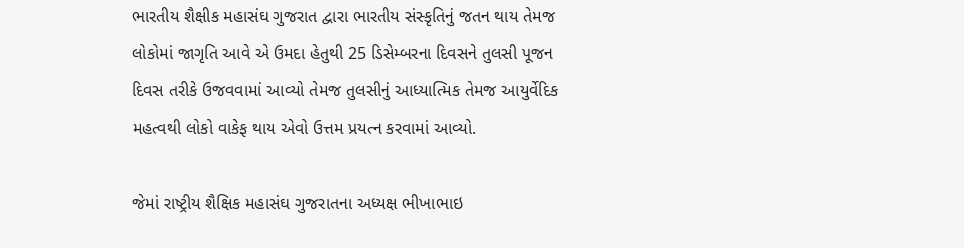ભારતીય શૈક્ષીક મહાસંઘ ગુજરાત દ્વારા ભારતીય સંસ્કૃતિનું જતન થાય તેમજ લોકોમાં જાગૃતિ આવે એ ઉમદા હેતુથી 25 ડિસેમ્બરના દિવસને તુલસી પૂજન દિવસ તરીકે ઉજવવામાં આવ્યો તેમજ તુલસીનું આધ્યાત્મિક તેમજ આયુર્વેદિક મહત્વથી લોકો વાકેફ થાય એવો ઉત્તમ પ્રયત્ન કરવામાં આવ્યો.

જેમાં રાષ્ટ્રીય શૈક્ષિક મહાસંઘ ગુજરાતના અધ્યક્ષ ભીખાભાઇ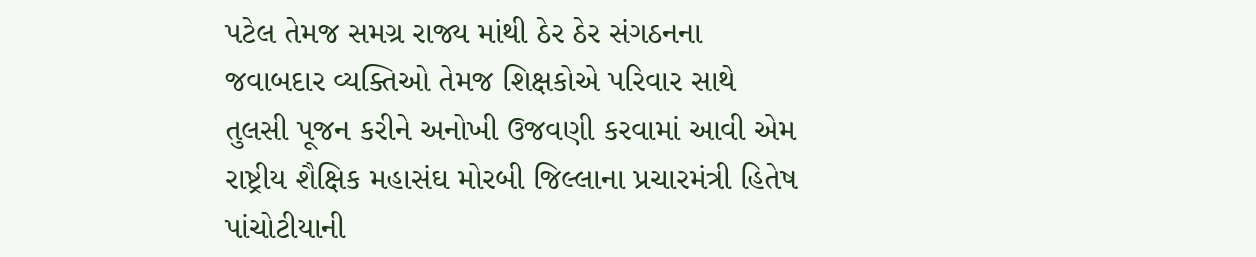પટેલ તેમજ સમગ્ર રાજ્ય માંથી ઠેર ઠેર સંગઠનના જવાબદાર વ્યક્તિઓ તેમજ શિક્ષકોએ પરિવાર સાથે તુલસી પૂજન કરીને અનોખી ઉજવણી કરવામાં આવી એમ રાષ્ટ્રીય શૈક્ષિક મહાસંઘ મોરબી જિલ્લાના પ્રચારમંત્રી હિતેષ પાંચોટીયાની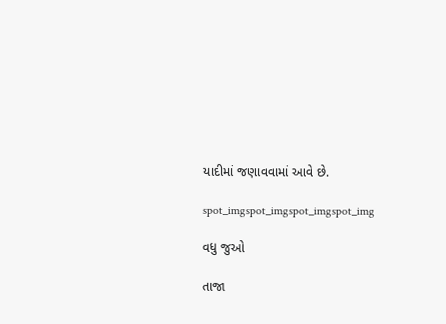યાદીમાં જણાવવામાં આવે છે.

spot_imgspot_imgspot_imgspot_img

વધુ જુઓ

તાજા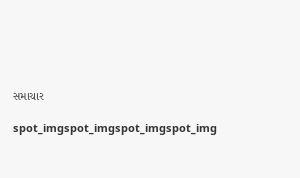સમાચાર

spot_imgspot_imgspot_imgspot_img